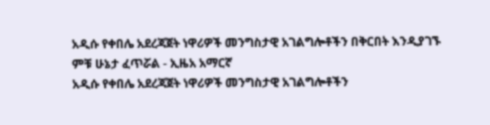አዲሱ የቀበሌ አደረጃጀት ነዋሪዎች መንግስታዊ አገልግሎቶችን በቅርበት እንዲያገኙ ምቹ ሁኔታ ፈጥሯል - ኢዜአ አማርኛ
አዲሱ የቀበሌ አደረጃጀት ነዋሪዎች መንግስታዊ አገልግሎቶችን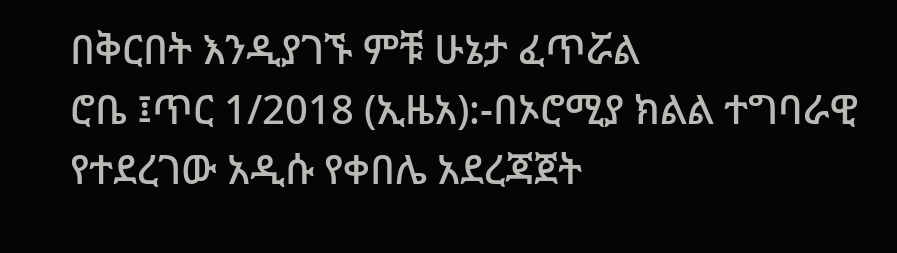በቅርበት እንዲያገኙ ምቹ ሁኔታ ፈጥሯል
ሮቤ ፤ጥር 1/2018 (ኢዜአ):-በኦሮሚያ ክልል ተግባራዊ የተደረገው አዲሱ የቀበሌ አደረጃጀት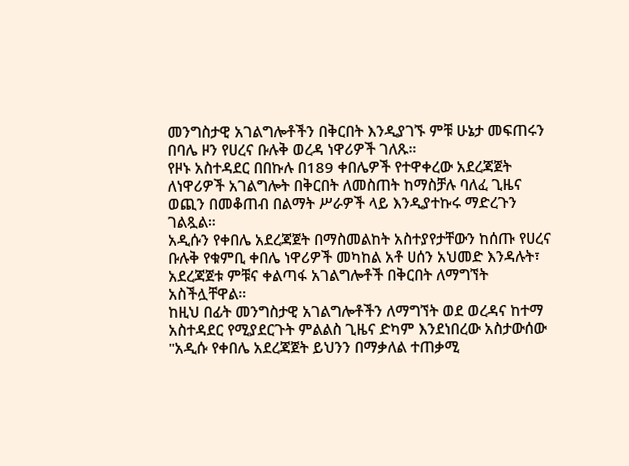መንግስታዊ አገልግሎቶችን በቅርበት እንዲያገኙ ምቹ ሁኔታ መፍጠሩን በባሌ ዞን የሀረና ቡሉቅ ወረዳ ነዋሪዎች ገለጹ።
የዞኑ አስተዳደር በበኩሉ በ189 ቀበሌዎች የተዋቀረው አደረጃጀት ለነዋሪዎች አገልግሎት በቅርበት ለመስጠት ከማስቻሉ ባለፈ ጊዜና ወጪን በመቆጠብ በልማት ሥራዎች ላይ እንዲያተኩሩ ማድረጉን ገልጿል።
አዲሱን የቀበሌ አደረጃጀት በማስመልከት አስተያየታቸውን ከሰጡ የሀረና ቡሉቅ የቁምቢ ቀበሌ ነዋሪዎች መካከል አቶ ሀሰን አህመድ እንዳሉት፣ አደረጃጀቱ ምቹና ቀልጣፋ አገልግሎቶች በቅርበት ለማግኘት አስችሏቸዋል።
ከዚህ በፊት መንግስታዊ አገልግሎቶችን ለማግኘት ወደ ወረዳና ከተማ አስተዳደር የሚያደርጉት ምልልስ ጊዜና ድካም እንደነበረው አስታውሰው "አዲሱ የቀበሌ አደረጃጀት ይህንን በማቃለል ተጠቃሚ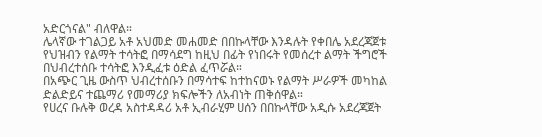አድርጎናል" ብለዋል።
ሌላኛው ተገልጋይ አቶ አህመድ መሐመድ በበኩላቸው እንዳሉት የቀበሌ አደረጃጀቱ የህዝብን የልማት ተሳትፎ በማሳደግ ከዚህ በፊት የነበሩት የመሰረተ ልማት ችግሮች በህብረተሰቡ ተሳትፎ እንዲፈቱ ዕድል ፈጥሯል።
በአጭር ጊዜ ውስጥ ህብረተሰቡን በማሳተፍ ከተከናወኑ የልማት ሥራዎች መካከል ድልድይና ተጨማሪ የመማሪያ ክፍሎችን ለአብነት ጠቅሰዋል።
የሀረና ቡሉቅ ወረዳ አስተዳዳሪ አቶ ኢብራሂም ሀሰን በበኩላቸው አዲሱ አደረጃጀት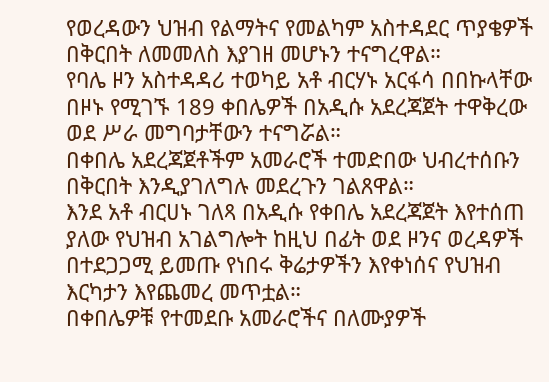የወረዳውን ህዝብ የልማትና የመልካም አስተዳደር ጥያቄዎች በቅርበት ለመመለስ እያገዘ መሆኑን ተናግረዋል።
የባሌ ዞን አስተዳዳሪ ተወካይ አቶ ብርሃኑ አርፋሳ በበኩላቸው በዞኑ የሚገኙ 189 ቀበሌዎች በአዲሱ አደረጃጀት ተዋቅረው ወደ ሥራ መግባታቸውን ተናግሯል።
በቀበሌ አደረጃጀቶችም አመራሮች ተመድበው ህብረተሰቡን በቅርበት እንዲያገለግሉ መደረጉን ገልጸዋል።
እንደ አቶ ብርሀኑ ገለጻ በአዲሱ የቀበሌ አደረጃጀት እየተሰጠ ያለው የህዝብ አገልግሎት ከዚህ በፊት ወደ ዞንና ወረዳዎች በተደጋጋሚ ይመጡ የነበሩ ቅሬታዎችን እየቀነሰና የህዝብ እርካታን እየጨመረ መጥቷል።
በቀበሌዎቹ የተመደቡ አመራሮችና በለሙያዎች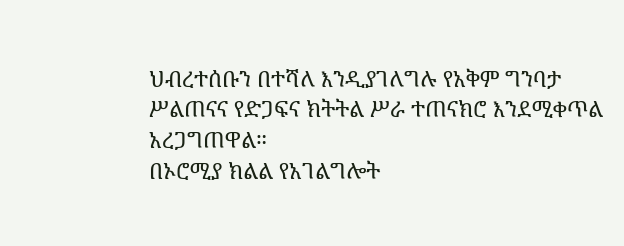ህብረተሰቡን በተሻለ እንዲያገለግሉ የአቅም ግንባታ ሥልጠናና የድጋፍና ክትትል ሥራ ተጠናክሮ እንደሚቀጥል አረጋግጠዋል።
በኦሮሚያ ክልል የአገልግሎት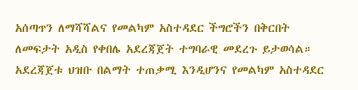አሰጣጥን ለማሻሻልና የመልካም አስተዳደር ችግሮችን በቅርበት ለመፍታት አዲስ የቀበሌ አደረጃጀት ተግባራዊ መደረጉ ይታወሳል።
አደረጃጀቱ ህዝቡ በልማት ተጠቃሚ እንዲሆንና የመልካም አስተዳደር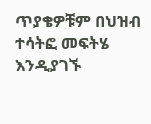ጥያቄዎቹም በህዝብ ተሳትፎ መፍትሄ እንዲያገኙ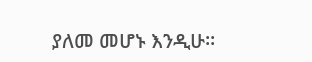ያለመ መሆኑ እንዲሁ።